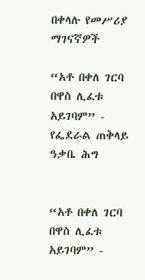በቀላሉ የመሥሪያ ማገናኛዎች

“አቶ በቀለ ገርባ በዋስ ሊፈቱ አይገባም” - የፌደራል ጠቅላይ ዓቃቤ ሕግ


“አቶ በቀለ ገርባ በዋስ ሊፈቱ አይገባም” -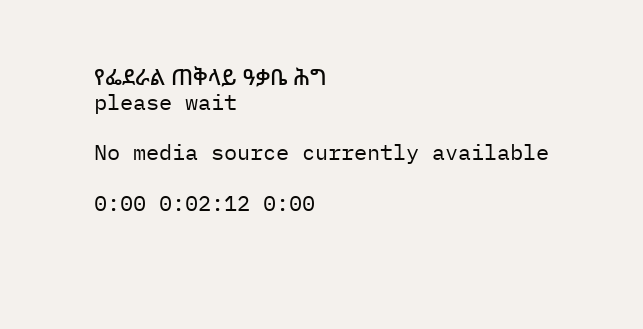የፌደራል ጠቅላይ ዓቃቤ ሕግ
please wait

No media source currently available

0:00 0:02:12 0:00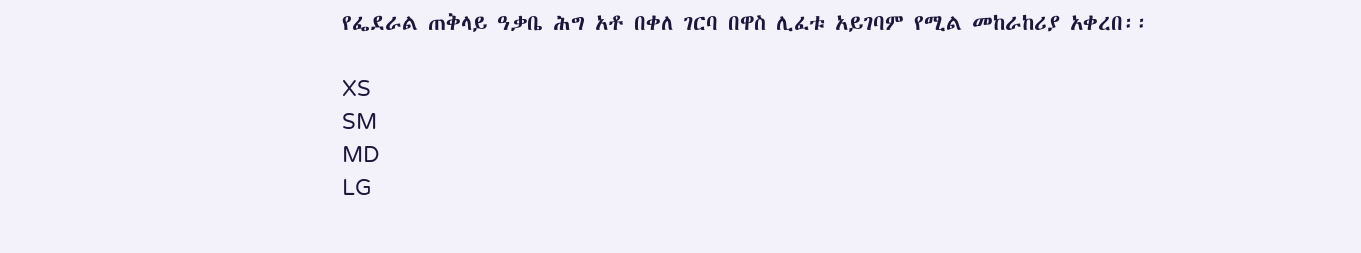የፌደራል ጠቅላይ ዓቃቤ ሕግ አቶ በቀለ ገርባ በዋስ ሊፈቱ አይገባም የሚል መከራከሪያ አቀረበ፡፡

XS
SM
MD
LG